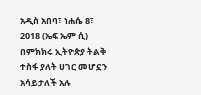አዲስ አበባ፣ ነሐሴ 8፣ 2018 (ኤፍ ኤም ሲ) በምክክሩ ኢትዮጵያ ትልቅ ተስፋ ያለት ሀገር መሆኗን አሳይታለች አሉ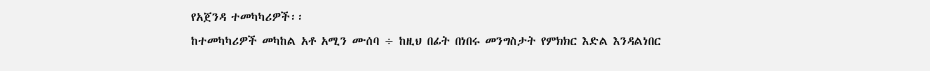የአጀንዳ ተመካካሪዎች፡፡
ከተመካካሪዎች መካከል አቶ አሚን ሙሰባ ÷ ከዚህ በፊት በነበሩ መንግስታት የምክክር እድል እንዳልነበር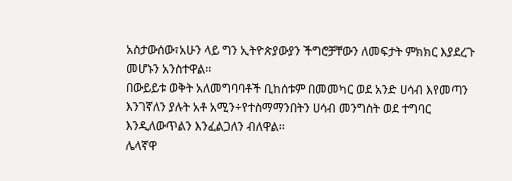አስታውሰው፣አሁን ላይ ግን ኢትዮጵያውያን ችግሮቻቸውን ለመፍታት ምክክር እያደረጉ መሆኑን አንስተዋል፡፡
በውይይቱ ወቅት አለመግባባቶች ቢከሰቱም በመመካር ወደ አንድ ሀሳብ እየመጣን እንገኛለን ያሉት አቶ አሚን÷የተስማማንበትን ሀሳብ መንግስት ወደ ተግባር እንዲለውጥልን እንፈልጋለን ብለዋል፡፡
ሌላኛዋ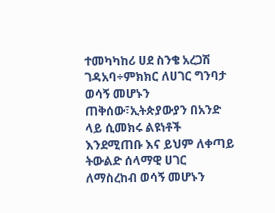ተመካካከሪ ሀደ ስንቄ አረጋሽ ገዳአባ÷ምክክር ለሀገር ግንባታ ወሳኝ መሆኑን ጠቅሰው፣ኢትጵያውያን በአንድ ላይ ሲመክሩ ልዩነቶች እንደሚጠቡ እና ይህም ለቀጣይ ትውልድ ሰላማዊ ሀገር ለማስረከብ ወሳኝ መሆኑን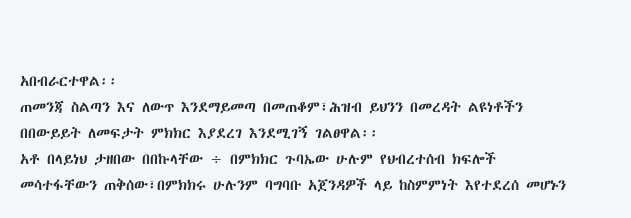አበብራርተዋል፡፡
ጠመንጃ ስልጣን እና ለውጥ እንደማይመጣ በመጠቆም፣ሕዝብ ይህንን በመረዳት ልዩነቶችን በበውይይት ለመፍታት ምክክር እያደረገ እንደሚገኝ ገልፀዋል፡፡
አቶ በላይነህ ታዘበው በበኩላቸው ÷ በምክክር ጉባኤው ሁሉም የህብረተሰብ ክፍሎች መሳተፋቸውን ጠቅሰው፣በምክክሩ ሁሉንም ባግባቡ አጀንዳዎች ላይ ከስምምነት እየተደረሰ መሆኑን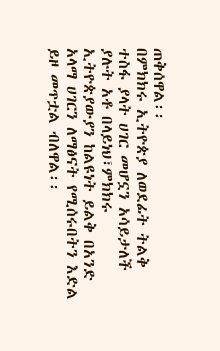ጠቅሰዋል፡፡
በምክክሩ ኢትዮጵያ ለወደፊት ትልቅ ተስፋ ያላት ሀገር መሆኗን አሳይታለች ያሉት አቶ በላይነህ፣ምክክሩ ኢትዮጵያውያን ከልዩነት ይልቅ በአንድ አላማ ሀገርን ለማፅናት የሚሰሩበትን እድል ይዞ መጥቷል ብለዋል፡፡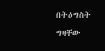በትዕግስት ግዛቸው